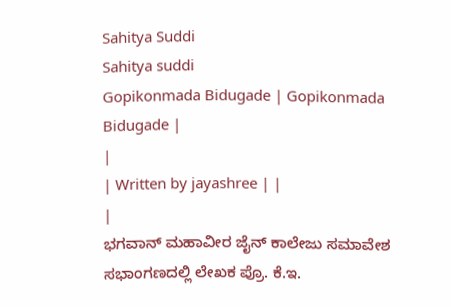Sahitya Suddi
Sahitya suddi
Gopikonmada Bidugade | Gopikonmada Bidugade |
|
| Written by jayashree | |
|
ಭಗವಾನ್ ಮಹಾವೀರ ಜೈನ್ ಕಾಲೇಜು ಸಮಾವೇಶ ಸಭಾಂಗಣದಲ್ಲಿ ಲೇಖಕ ಪ್ರೊ. ಕೆ.ಇ.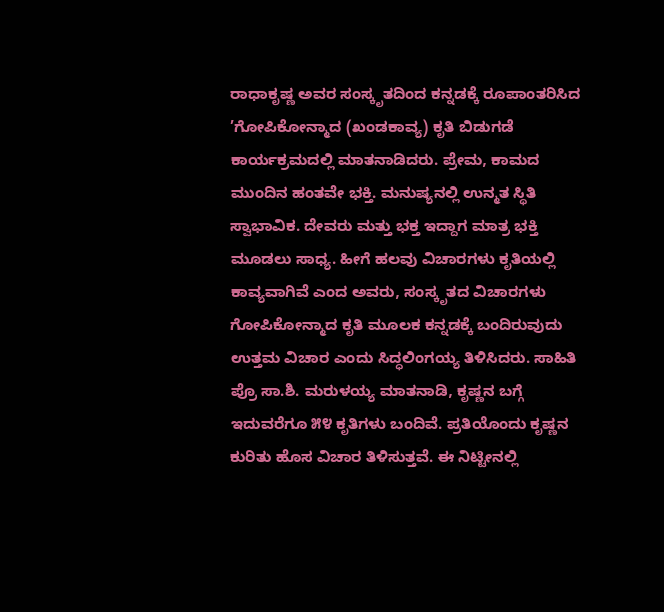ರಾಧಾಕೃಷ್ಣ ಅವರ ಸಂಸ್ಕೃತದಿಂದ ಕನ್ನಡಕ್ಕೆ ರೂಪಾಂತರಿಸಿದ ’ಗೋಪಿಕೋನ್ಮಾದ (ಖಂಡಕಾವ್ಯ) ಕೃತಿ ಬಿಡುಗಡೆ ಕಾರ್ಯಕ್ರಮದಲ್ಲಿ ಮಾತನಾಡಿದರು. ಪ್ರೇಮ, ಕಾಮದ ಮುಂದಿನ ಹಂತವೇ ಭಕ್ತಿ. ಮನುಷ್ಯನಲ್ಲಿ ಉನ್ಮತ ಸ್ಥಿತಿ ಸ್ವಾಭಾವಿಕ. ದೇವರು ಮತ್ತು ಭಕ್ತ ಇದ್ದಾಗ ಮಾತ್ರ ಭಕ್ತಿ ಮೂಡಲು ಸಾಧ್ಯ. ಹೀಗೆ ಹಲವು ವಿಚಾರಗಳು ಕೃತಿಯಲ್ಲಿ ಕಾವ್ಯವಾಗಿವೆ ಎಂದ ಅವರು, ಸಂಸ್ಕೃತದ ವಿಚಾರಗಳು ಗೋಪಿಕೋನ್ಮಾದ ಕೃತಿ ಮೂಲಕ ಕನ್ನಡಕ್ಕೆ ಬಂದಿರುವುದು ಉತ್ತಮ ವಿಚಾರ ಎಂದು ಸಿದ್ಧಲಿಂಗಯ್ಯ ತಿಳಿಸಿದರು. ಸಾಹಿತಿ ಪ್ರೊ ಸಾ.ಶಿ. ಮರುಳಯ್ಯ ಮಾತನಾಡಿ, ಕೃಷ್ಣನ ಬಗ್ಗೆ ಇದುವರೆಗೂ ೫೪ ಕೃತಿಗಳು ಬಂದಿವೆ. ಪ್ರತಿಯೊಂದು ಕೃಷ್ಣನ ಕುರಿತು ಹೊಸ ವಿಚಾರ ತಿಳಿಸುತ್ತವೆ. ಈ ನಿಟ್ಟೀನಲ್ಲಿ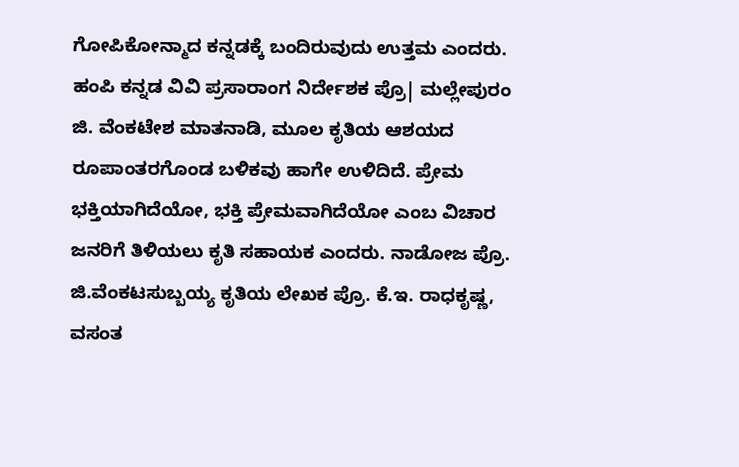ಗೋಪಿಕೋನ್ಮಾದ ಕನ್ನಡಕ್ಕೆ ಬಂದಿರುವುದು ಉತ್ತಮ ಎಂದರು. ಹಂಪಿ ಕನ್ನಡ ವಿವಿ ಪ್ರಸಾರಾಂಗ ನಿರ್ದೇಶಕ ಪ್ರೊ| ಮಲ್ಲೇಪುರಂ ಜಿ. ವೆಂಕಟೇಶ ಮಾತನಾಡಿ, ಮೂಲ ಕೃತಿಯ ಆಶಯದ ರೂಪಾಂತರಗೊಂಡ ಬಳಿಕವು ಹಾಗೇ ಉಳಿದಿದೆ. ಪ್ರೇಮ ಭಕ್ತಿಯಾಗಿದೆಯೋ, ಭಕ್ತಿ ಪ್ರೇಮವಾಗಿದೆಯೋ ಎಂಬ ವಿಚಾರ ಜನರಿಗೆ ತಿಳಿಯಲು ಕೃತಿ ಸಹಾಯಕ ಎಂದರು. ನಾಡೋಜ ಪ್ರೊ. ಜಿ.ವೆಂಕಟಸುಬ್ಬಯ್ಯ ಕೃತಿಯ ಲೇಖಕ ಪ್ರೊ. ಕೆ.ಇ. ರಾಧಕೃಷ್ಣ, ವಸಂತ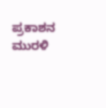ಪ್ರಕಾಶನ ಮುರಳಿ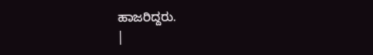ಹಾಜರಿದ್ದರು.
|